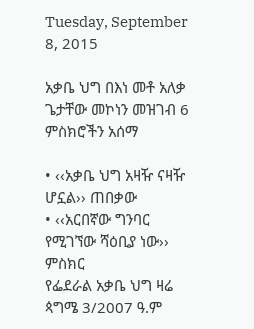Tuesday, September 8, 2015

አቃቤ ህግ በእነ መቶ አለቃ ጌታቸው መኮነን መዝገብ 6 ምስክሮችን አሰማ

• ‹‹አቃቤ ህግ አዛዥ ናዛዥ ሆኗል›› ጠበቃው
• ‹‹አርበኛው ግንባር የሚገኘው ሻዕቢያ ነው›› ምስክር
የፌደራል አቃቤ ህግ ዛሬ ጳግሜ 3/2007 ዓ.ም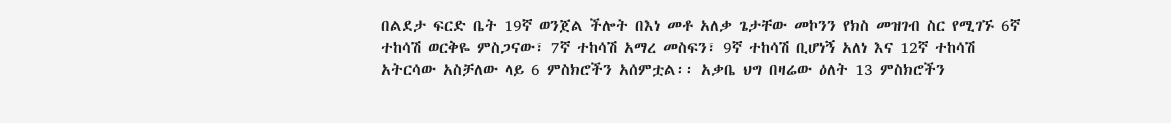በልደታ ፍርድ ቤት 19ኛ ወንጀል ችሎት በእነ መቶ አለቃ ጌታቸው መኮንን የክስ መዝገብ ስር የሚገኙ 6ኛ ተከሳሽ ወርቅዬ ምስጋናው፣ 7ኛ ተከሳሽ አማረ መስፍን፣ 9ኛ ተከሳሽ ቢሆነኝ አለነ እና 12ኛ ተከሳሽ አትርሳው አስቻለው ላይ 6 ምስክሮችን አሰምቷል፡፡ አቃቤ ህግ በዛሬው ዕለት 13 ምስክሮችን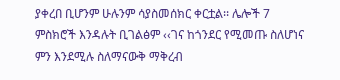ያቀረበ ቢሆንም ሁሉንም ሳያስመሰክር ቀርቷል፡፡ ሌሎች 7 ምስክሮች እንዳሉት ቢገልፅም ‹‹ገና ከጎንደር የሚመጡ ስለሆነና ምን እንደሚሉ ስለማናውቅ ማቅረብ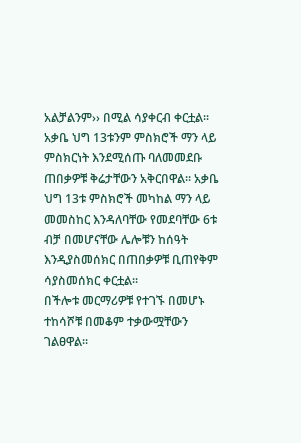አልቻልንም›› በሚል ሳያቀርብ ቀርቷል፡፡ አቃቤ ህግ 13ቱንም ምስክሮች ማን ላይ ምስክርነት እንደሚሰጡ ባለመመደቡ ጠበቃዎቹ ቅሬታቸውን አቅርበዋል፡፡ አቃቤ ህግ 13ቱ ምስክሮች መካከል ማን ላይ መመስከር እንዳለባቸው የመደባቸው 6ቱ ብቻ በመሆናቸው ሌሎቹን ከሰዓት እንዲያስመሰክር በጠበቃዎቹ ቢጠየቅም ሳያስመሰክር ቀርቷል፡፡
በችሎቱ መርማሪዎቹ የተገኙ በመሆኑ ተከሳሾቹ በመቆም ተቃውሟቸውን ገልፀዋል፡፡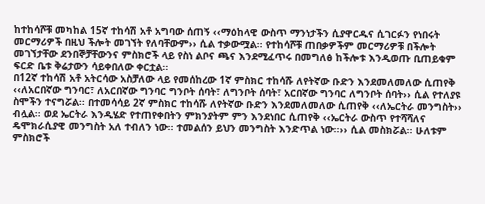ከተከሳሾቹ መካከል 15ኛ ተከሳሽ አቶ አግባው ሰጠኝ ‹‹ማዕከላዊ ውስጥ ማንነታችን ሲያዋርዱና ሲገርፉን የነበሩት መርማሪዎች በዚህ ችሎት መገኘት የለባቸውም›› ሲል ተቃውሟል፡፡ የተከሳሾቹ ጠበቃዎችም መርማሪዎቹ በችሎት መገኘታቸው ደንበኞቻቸውንና ምስክሮች ላይ የስነ ልቦና ጫና እንደሚፈጥሩ በመግለፅ ከችሎቱ እንዲወጡ ቢጠይቁም ፍርድ ቤቱ ቅሬታውን ሳይቀበለው ቀርቷል፡፡
በ12ኛ ተከሳሽ አቶ አትርሳው አስቻለው ላይ የመሰከረው 1ኛ ምስክር ተከሳሹ ለየትኛው ቡድን እንደመለመለው ሲጠየቅ ‹‹ለአርበኛው ግንባር፣ ለአርበኛው ግንባር ግንቦት ሰባት፣ ለግንቦት ሰባት፣ አርበኛው ግንባር ለግንቦት ሰባት›› ሲል የተለያዩ ስሞችን ተናግሯል፡፡ በተመሳሳይ 2ኛ ምስክር ተከሳሹ ለየትኛው ቡድን እንደመለመለው ሲጠየቅ ‹‹ለኤርትራ መንግስት›› ብሏል፡፡ ወደ ኤርትራ እንዲሄድ የተጠየቀበትን ምክንያትም ምን እንደነበር ሲጠየቅ ‹‹ኤርትራ ውስጥ የተሻሻለና ዴሞክራሲያዊ መንግስት አለ ተብለን ነው፡፡ ተመልሰን ይህን መንግስት እንድጥል ነው፡፡›› ሲል መስክሯል፡፡ ሁለቱም ምስክሮች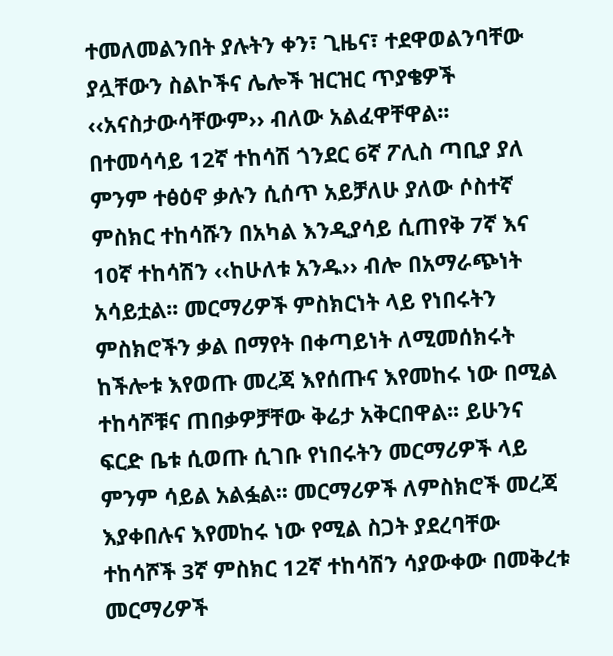ተመለመልንበት ያሉትን ቀን፣ ጊዜና፣ ተደዋወልንባቸው ያሏቸውን ስልኮችና ሌሎች ዝርዝር ጥያቄዎች ‹‹አናስታውሳቸውም›› ብለው አልፈዋቸዋል፡፡
በተመሳሳይ 12ኛ ተከሳሽ ጎንደር 6ኛ ፖሊስ ጣቢያ ያለ ምንም ተፅዕኖ ቃሉን ሲሰጥ አይቻለሁ ያለው ሶስተኛ ምስክር ተከሳሹን በአካል እንዲያሳይ ሲጠየቅ 7ኛ እና 10ኛ ተከሳሽን ‹‹ከሁለቱ አንዱ›› ብሎ በአማራጭነት አሳይቷል፡፡ መርማሪዎች ምስክርነት ላይ የነበሩትን ምስክሮችን ቃል በማየት በቀጣይነት ለሚመሰክሩት ከችሎቱ እየወጡ መረጃ እየሰጡና እየመከሩ ነው በሚል ተከሳሾቹና ጠበቃዎቻቸው ቅሬታ አቅርበዋል፡፡ ይሁንና ፍርድ ቤቱ ሲወጡ ሲገቡ የነበሩትን መርማሪዎች ላይ ምንም ሳይል አልፏል፡፡ መርማሪዎች ለምስክሮች መረጃ እያቀበሉና እየመከሩ ነው የሚል ስጋት ያደረባቸው ተከሳሾች 3ኛ ምስክር 12ኛ ተከሳሽን ሳያውቀው በመቅረቱ መርማሪዎች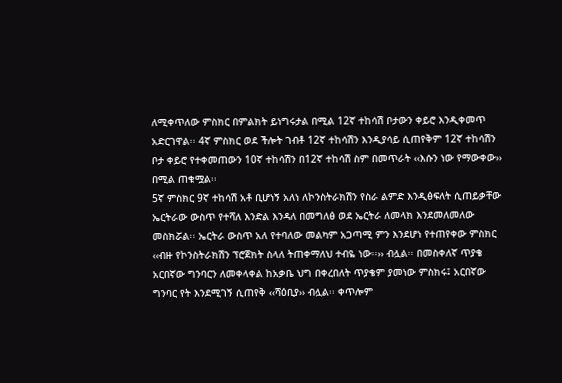ለሚቀጥለው ምስክር በምልክት ይነግሩታል በሚል 12ኛ ተከሳሽ ቦታውን ቀይሮ እንዲቀመጥ አድርገዋል፡፡ 4ኛ ምስክር ወደ ችሎት ገብቶ 12ኛ ተከሳሽን እንዲያሳይ ሲጠየቅም 12ኛ ተከሳሽን ቦታ ቀይሮ የተቀመጠውን 10ኛ ተከሳሽን በ12ኛ ተከሳሽ ስም በመጥራት ‹‹እሱን ነው የማውቀው›› በሚል ጠቁሟል፡፡
5ኛ ምስክር 9ኛ ተከሳሽ አቶ ቢሆነኝ አለነ ለኮንስትራክሽን የስራ ልምድ እንዲፅፍለት ሲጠይቃቸው ኤርትራው ውስጥ የተሻለ እንድል እንዳለ በመግለፅ ወደ ኤርትራ ለመላክ እንደመለመለው መስክሯል፡፡ ኤርትራ ውስጥ አለ የተባለው መልካም አጋጣሚ ምን እንደሆነ የተጠየቀው ምስክር ‹‹ብዙ የኮንስትራክሽን ፕሮጀክት ስላለ ትጠቀማለህ ተብዬ ነው፡፡›› ብሏል፡፡ በመስቀለኛ ጥያቄ አርበኛው ግንባርን ለመቀላቀል ከአቃቤ ህግ በቀረበለት ጥያቄም ያመነው ምስክሩ፤ አርበኛው ግንባር የት እንደሚገኝ ሲጠየቅ ‹‹ሻዕቢያ›› ብሏል፡፡ ቀጥሎም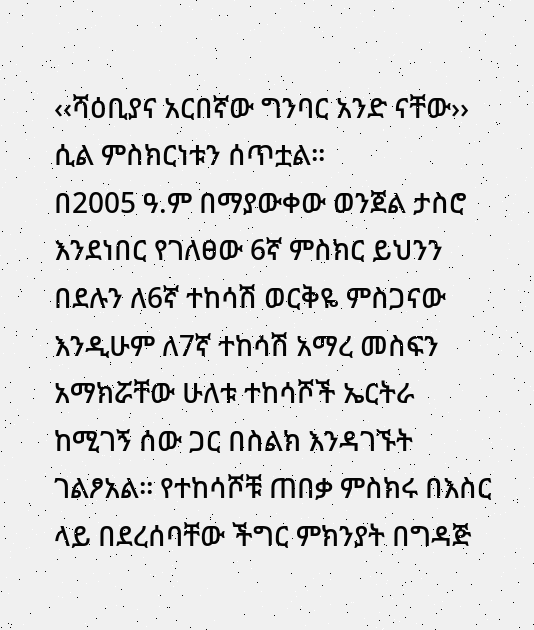‹‹ሻዕቢያና አርበኛው ግንባር አንድ ናቸው›› ሲል ምስክርነቱን ሰጥቷል፡፡
በ2005 ዓ.ም በማያውቀው ወንጀል ታስሮ እንደነበር የገለፀው 6ኛ ምስክር ይህንን በደሉን ለ6ኛ ተከሳሽ ወርቅዬ ምስጋናው እንዲሁም ለ7ኛ ተከሳሽ አማረ መስፍን አማክሯቸው ሁለቱ ተከሳሾች ኤርትራ ከሚገኝ ሰው ጋር በስልክ እንዳገኙት ገልፆአል፡፡ የተከሳሾቹ ጠበቃ ምስክሩ በእስር ላይ በደረሰባቸው ችግር ምክንያት በግዳጅ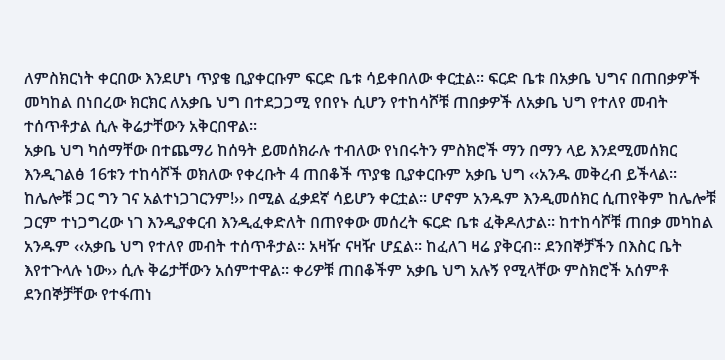ለምስክርነት ቀርበው እንደሆነ ጥያቄ ቢያቀርቡም ፍርድ ቤቱ ሳይቀበለው ቀርቷል፡፡ ፍርድ ቤቱ በአቃቤ ህግና በጠበቃዎች መካከል በነበረው ክርክር ለአቃቤ ህግ በተደጋጋሚ የበየኑ ሲሆን የተከሳሾቹ ጠበቃዎች ለአቃቤ ህግ የተለየ መብት ተሰጥቶታል ሲሉ ቅሬታቸውን አቅርበዋል፡፡
አቃቤ ህግ ካሰማቸው በተጨማሪ ከሰዓት ይመሰክራሉ ተብለው የነበሩትን ምስክሮች ማን በማን ላይ እንደሚመሰክር እንዲገልፅ 16ቱን ተከሳሾች ወክለው የቀረቡት 4 ጠበቆች ጥያቄ ቢያቀርቡም አቃቤ ህግ ‹‹አንዱ መቅረብ ይችላል፡፡ ከሌሎቹ ጋር ግን ገና አልተነጋገርንም!›› በሚል ፈቃደኛ ሳይሆን ቀርቷል፡፡ ሆኖም አንዱም እንዲመሰክር ሲጠየቅም ከሌሎቹ ጋርም ተነጋግረው ነገ እንዲያቀርብ እንዲፈቀድለት በጠየቀው መሰረት ፍርድ ቤቱ ፈቅዶለታል፡፡ ከተከሳሾቹ ጠበቃ መካከል አንዱም ‹‹አቃቤ ህግ የተለየ መብት ተሰጥቶታል፡፡ አዛዥ ናዛዥ ሆኗል፡፡ ከፈለገ ዛሬ ያቅርብ፡፡ ደንበኞቻችን በእስር ቤት እየተጉላሉ ነው›› ሲሉ ቅሬታቸውን አሰምተዋል፡፡ ቀሪዎቹ ጠበቆችም አቃቤ ህግ አሉኝ የሚላቸው ምስክሮች አሰምቶ ደንበኞቻቸው የተፋጠነ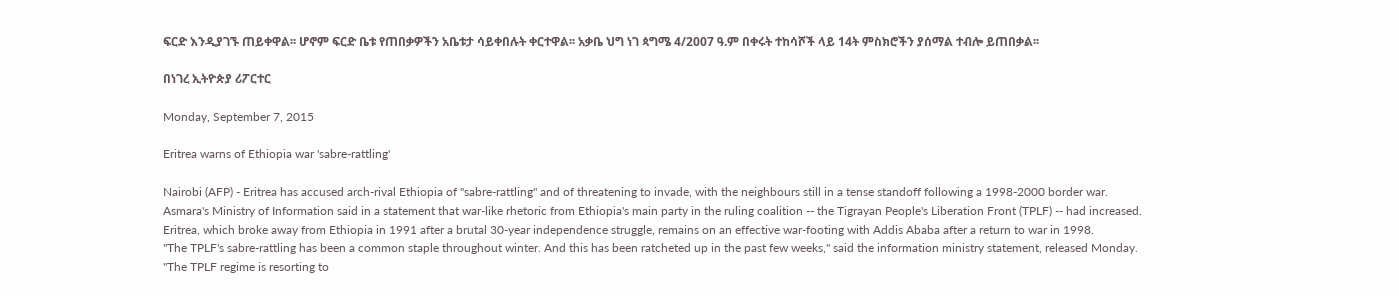ፍርድ እንዲያገኙ ጠይቀዋል፡፡ ሆኖም ፍርድ ቤቱ የጠበቃዎችን አቤቱታ ሳይቀበሉት ቀርተዋል፡፡ አቃቤ ህግ ነገ ጳግሜ 4/2007 ዓ.ም በቀሩት ተከሳሾች ላይ 14ት ምስክሮችን ያሰማል ተብሎ ይጠበቃል፡፡

በነገረ ኢትዮጵያ ሪፖርተር

Monday, September 7, 2015

Eritrea warns of Ethiopia war 'sabre-rattling'

Nairobi (AFP) - Eritrea has accused arch-rival Ethiopia of "sabre-rattling" and of threatening to invade, with the neighbours still in a tense standoff following a 1998-2000 border war.
Asmara's Ministry of Information said in a statement that war-like rhetoric from Ethiopia's main party in the ruling coalition -- the Tigrayan People's Liberation Front (TPLF) -- had increased.
Eritrea, which broke away from Ethiopia in 1991 after a brutal 30-year independence struggle, remains on an effective war-footing with Addis Ababa after a return to war in 1998.
"The TPLF's sabre-rattling has been a common staple throughout winter. And this has been ratcheted up in the past few weeks," said the information ministry statement, released Monday.
"The TPLF regime is resorting to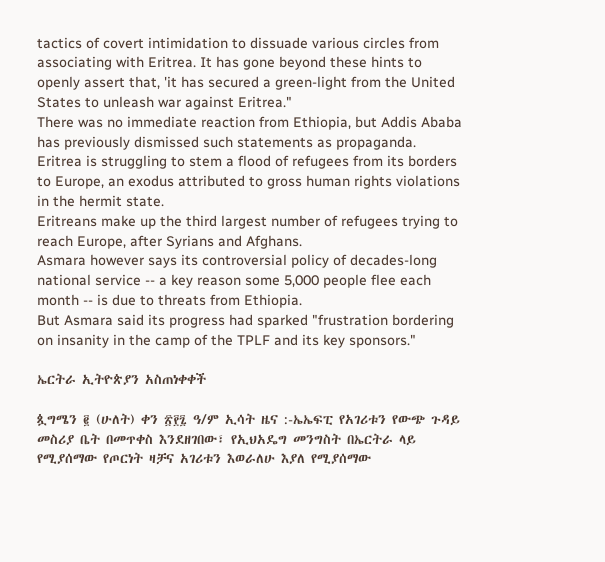tactics of covert intimidation to dissuade various circles from associating with Eritrea. It has gone beyond these hints to openly assert that, 'it has secured a green-light from the United States to unleash war against Eritrea."
There was no immediate reaction from Ethiopia, but Addis Ababa has previously dismissed such statements as propaganda.
Eritrea is struggling to stem a flood of refugees from its borders to Europe, an exodus attributed to gross human rights violations in the hermit state.
Eritreans make up the third largest number of refugees trying to reach Europe, after Syrians and Afghans.
Asmara however says its controversial policy of decades-long national service -- a key reason some 5,000 people flee each month -- is due to threats from Ethiopia.
But Asmara said its progress had sparked "frustration bordering on insanity in the camp of the TPLF and its key sponsors."

ኤርትራ ኢትዮጵያን አስጠነቀቀች

ጷግሜን ፪ (ሁለት) ቀን ፳፻፯ ዓ/ም ኢሳት ዜና :-ኤኤፍፒ የአገሪቱን የውጭ ጉዳይ መስሪያ ቤት በመጥቀስ እንደዘገበው፣ የኢህአዴግ መንግስት በኤርትራ ላይ የሚያሰማው የጦርነት ዛቻና አገሪቱን እወራለሁ እያለ የሚያሰማው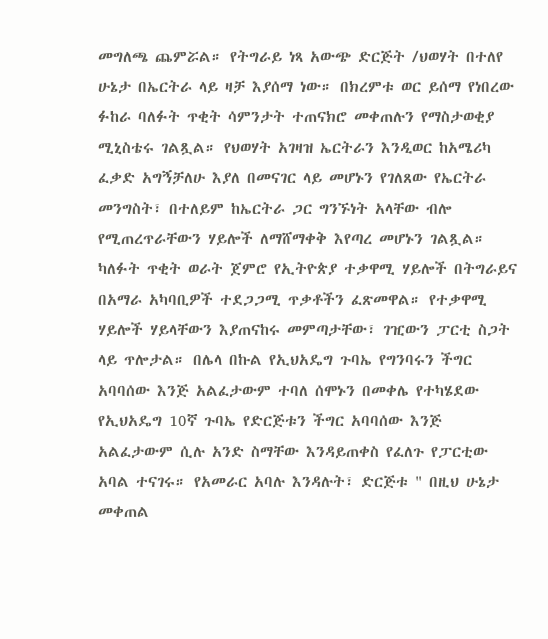መግለጫ ጨምሯል። የትግራይ ነጻ አውጭ ድርጅት /ህወሃት በተለየ ሁኔታ በኤርትራ ላይ ዛቻ እያሰማ ነው። በክረምቱ ወር ይሰማ የነበረው ፉከራ ባለፉት ጥቂት ሳምንታት ተጠናክሮ መቀጠሉን የማስታወቂያ ሚኒስቴሩ ገልጿል። የህወሃት አገዛዝ ኤርትራን እንዲወር ከአሜሪካ ፈቃድ አግኝቻለሁ እያለ በመናገር ላይ መሆኑን የገለጸው የኤርትራ መንግስት፣ በተለይም ከኤርትራ ጋር ግንኙነት አላቸው ብሎ የሚጠረጥራቸውን ሃይሎች ለማሸማቀቅ እየጣረ መሆኑን ገልጿል። ካለፉት ጥቂት ወራት ጀምሮ የኢትዮጵያ ተቃዋሚ ሃይሎች በትግራይና በአማራ አካባቢዎች ተደጋጋሚ ጥቃቶችን ፈጽመዋል። የተቃዋሚ ሃይሎች ሃይላቸውን እያጠናከሩ መምጣታቸው፣ ገዢውን ፓርቲ ስጋት ላይ ጥሎታል። በሌላ በኩል የኢህአዴግ ጉባኤ የግንባሩን ችግር አባባሰው እንጅ አልፈታውም ተባለ ሰሞኑን በመቀሌ የተካሄደው የኢህአዴግ 10ኛ ጉባኤ የድርጅቱን ችግር አባባሰው እንጅ አልፈታውም ሲሉ አንድ ስማቸው እንዳይጠቀስ የፈለጉ የፓርቲው አባል ተናገሩ። የአመራር አባሉ እንዳሉት፣ ድርጅቱ " በዚህ ሁኔታ መቀጠል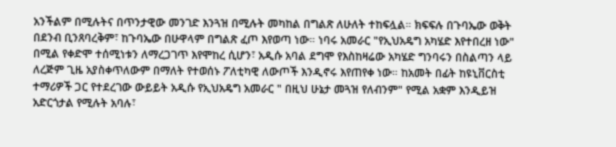አንችልም በሚሉትና በጥንታዊው መንገድ እንጓዝ በሚሉት መካከል በግልጽ ለሁለት ተከፍሏል። ክፍፍሉ በጉባኤው ወቅት በደንብ ቢንጸባረቅም፣ ከጉባኤው በሁዋላም በግልጽ ፈጦ እየወጣ ነው። ነባሩ አመራር "የኢህአዴግ አካሄድ እየተበረዘ ነው" በሚል የቀድሞ ተሰሚነቱን ለማረጋገጥ እየሞከረ ሲሆን፣ አዲሱ አባል ደግሞ የእስከዛሬው አካሄድ ግንባሩን በስልጣን ላይ ለረጅም ጊዜ አያስቀጥለውም በማለት የተወሰኑ ፖለቲካዊ ለውጦች እንዲኖሩ እየጠየቀ ነው። ከአመት በፊት ከዩኒቨርስቲ ተማሪዎች ጋር የተደረገው ውይይት አዲሱ የኢህአዴግ አመራር " በዚህ ሁኔታ መጓዝ የለብንም" የሚል አቋም እንዲይዝ አድርጎታል የሚሉት አባሉ፣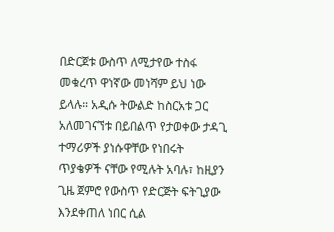በድርጀቱ ውስጥ ለሚታየው ተስፋ መቁረጥ ዋነኛው መነሻም ይህ ነው ይላሉ። አዲሱ ትውልድ ከስርአቱ ጋር አለመገናኘቱ በይበልጥ የታወቀው ታዳጊ ተማሪዎች ያነሱዋቸው የነበሩት ጥያቄዎች ናቸው የሚሉት አባሉ፣ ከዚያን ጊዜ ጀምሮ የውስጥ የድርጅት ፍትጊያው እንደቀጠለ ነበር ሲል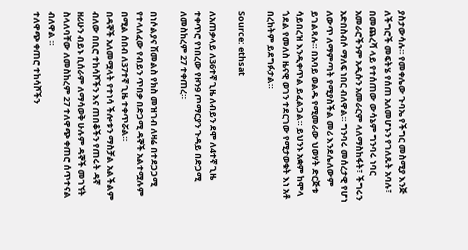ያስታውሳሉ። የመቀሌው ጉባኤ የችግር መስሚያ እንጅ ለችግሮች መፍትሄ የሰጠ አለመሆኑን የገለጹት አባሉ፣ በመጨረሻ ላይ የተሰጠው ውሳኔም ግንባሩ ነባር አመራሮችንም አዲሱን አመራርም ላለማስከፋት፣ ችግሩን አድበስብሶ ማለፍ ነበር ብለዋል። ግንባሩ መሰረታዊ የሆነ ለውጥ ለማምጣት የሚያስችል መሪ እንደሌለውም ይገልጻሉ። በአባይ ወልዱ የሚመራው ህወሃት ድርጅቱ ሳይበረዝ እንዲቀጥል ይፈልጋል። ይህንኑ አቋም ከሞላ ጎደል የመለስ ዜናዊ ወገን ተደርገው የሚታወቁት እነ አቶ በረከትም ይደግፉታል።

Source: ethsat

ለአጠቃላይ ለ36ተኛ ጊዜ ለብይን ደሞ ለ4ተኛ ጊዜ ተቀጥሮ የነበረው የዞን9 ጦማርያን ጉዳይ በድጋሚ ለመስከረም 27 ተቀጠረ።

በነሶልያና ሽመልስ የክስ መዝገብ ለዛሬ በተደጋጋሚ የተላለፈው የብይን ጥበቃ በድጋሚ ዳኞች አልተሟሉም በሚል ሰበብ ለ37ተኛ ጊዜ ተቀጥሯል።
በዳኞች አለመሟላት የተነሳ ችሎቱን ማስቻል አልችልም ብለው በቢሮ ተከሳሾችን እና ጠበቆችን የጠሩት ዳኛ ዘሪሁን ብይኑ ቢሰራም ለማሳወቅ ሁሉም ዳኞች መገኘት ስላለባቸው ለመስከረም 27 ተለዋጭ ቀጠሮ ሰጥተናል ብለዋል ።
ተለዋጭ ቀጠሮ ተከሳሾችን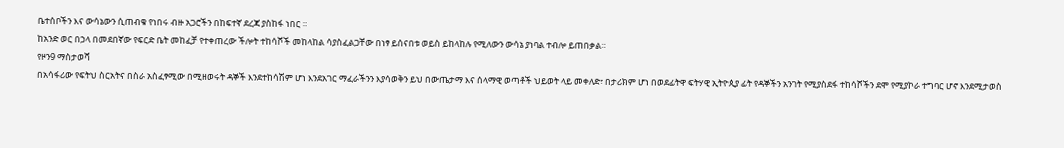ቤተሰቦችን እና ውሳኔውን ሲጠብቁ የነበሩ ብዙ አጋሮችን በከፍተኛ ደረጃ ያስከፋ ነበር ።
ከአንድ ወር በኃላ በመደበኛው የፍርድ ቤት መከፈቻ የተቀጠረው ችሎት ተከሳሾች መከላከል ሳያስፈልጋቸው በነፃ ይሰናበቱ ወይስ ይከላከሉ የሚለውን ውሳኔ ያነባል ተብሎ ይጠበቃል።
የዞን9 ማስታወሻ
በአሳፋሪው የፍትህ ስርአትና በስራ አስፈፃሚው በሚዘወሩት ዳኞች እንደተከሳሽም ሆነ እንደአገር ማፈራችንን እያሳወቅን ይህ በውጤታማ እና ሰላማዊ ወጣቶች ህይወት ላይ መቀለድ፣ በታሪክም ሆነ በወደፊትዋ ፍትሃዊ ኢትዮጲያ ፊት የዳኞችን አንገት የሚያስደፋ ተከሳሾችን ደሞ የሚያኮራ ተግባር ሆኖ እንደሚታወስ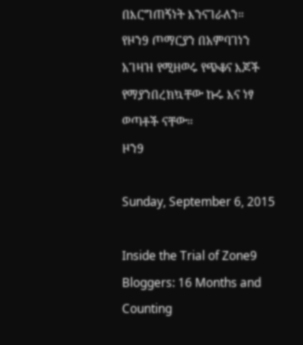በእርግጠኝነት እንናገራለን።
የዞን9 ጦማርያን በአምባገነን አገዛዝ የሚዘወሩ የጭቆና እጆች የማያንበረክኳቸው ኩሩ እና ነፃ ወጣቶች ናቸው።
ዞን9

Sunday, September 6, 2015

Inside the Trial of Zone9 Bloggers: 16 Months and Counting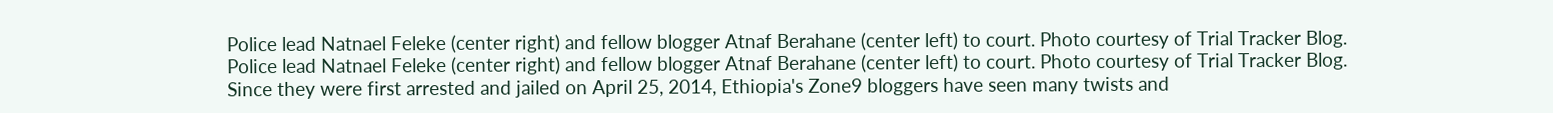Police lead Natnael Feleke (center right) and fellow blogger Atnaf Berahane (center left) to court. Photo courtesy of Trial Tracker Blog.
Police lead Natnael Feleke (center right) and fellow blogger Atnaf Berahane (center left) to court. Photo courtesy of Trial Tracker Blog.
Since they were first arrested and jailed on April 25, 2014, Ethiopia's Zone9 bloggers have seen many twists and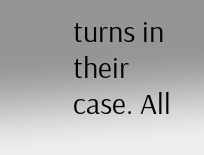turns in their case. All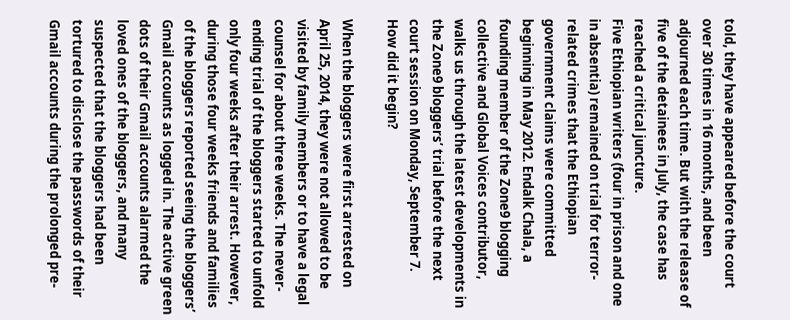told, they have appeared before the court over 30 times in 16 months, and been adjourned each time. But with the release of five of the detainees in July, the case has reached a critical juncture.
Five Ethiopian writers (four in prison and one in absentia) remained on trial for terror-related crimes that the Ethiopian government claims were committed beginning in May 2012. Endalk Chala, a founding member of the Zone9 blogging collective and Global Voices contributor, walks us through the latest developments in the Zone9 bloggers’ trial before the next court session on Monday, September 7.
How did it begin?

When the bloggers were first arrested on April 25, 2014, they were not allowed to be visited by family members or to have a legal counsel for about three weeks. The never-ending trial of the bloggers started to unfold only four weeks after their arrest. However, during those four weeks friends and families of the bloggers reported seeing the bloggers’ Gmail accounts as logged in. The active green dots of their Gmail accounts alarmed the loved ones of the bloggers, and many suspected that the bloggers had been tortured to disclose the passwords of their Gmail accounts during the prolonged pre-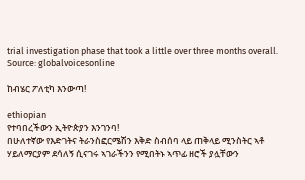trial investigation phase that took a little over three months overall.
Source: globalvoicesonline

ከብሄር ፖለቲካ እንውጣ!

ethiopian
የተባበረችውን ኢትዮጵያን እንገንባ!
በሁለተኛው የእድገትና ትራንስፎርሜሽን እቅድ ስብሰባ ላይ ጠቅላይ ሚንስትር ኣቶ ሃይለማርያም ደሳለኝ ሲናገሩ ኣገራችንን የሚበትኑ ኣጥፊ ዘሮች ያሏቸውን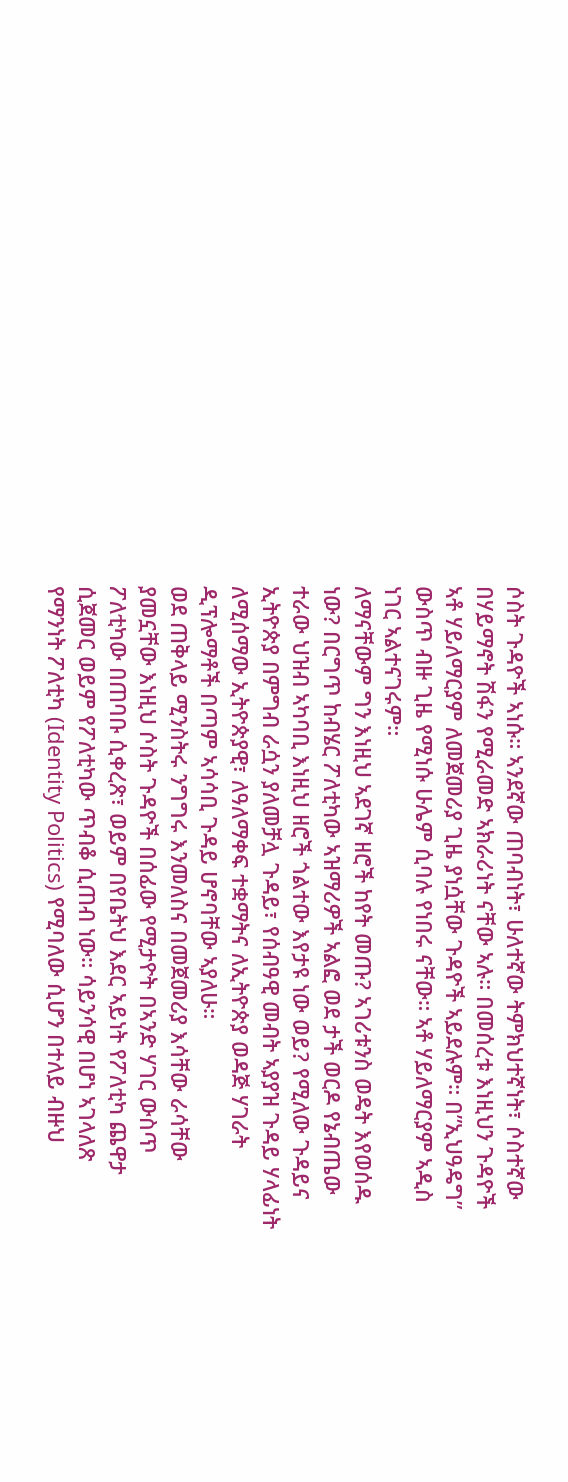ሶስት ጉዳዮች ኣነሱ። ኣንደኛው ጠባብነት፣ ሁለተኛው ትምክህተኛነት፣ ሶስተኛው በሃይማኖት ሽፋን የሚራመድ ኣክራሪነት ናቸው ኣሉ። በመሰረቱ እነዚህን ጉዳዮች ኣቶ ሃይለማርያም ለመጀመሪያ ጊዜ ያነሷቸው ጉዳዮች ኣይደሉም። በ”ኢህዓዴግ” ውስጥ ብዙ ጊዜ የሚነሱ ሁሌም ሲባሉ የነበሩ ናቸው። ኣቶ ሃይለማርያም ኣዲስ ነገር ኣልተናገሩም።
ለማናቸውም ግን እነዚህ ኣደገኛ ዘሮች ከየት መጡ? ኣገሪቱንስ ወዴት እየወሰዱ ነው? በርግጥ ከብሄር ፖለቲካው ኣዝማሪዎች ኣልፎ ወደ ታች ወርዶ የኔብጤው ተራው ህዝብ ኣካባቢ እነዚህ ዘሮች ጎልተው እየታዩ ነው ወይ? የሚለው ጉዳይና ኢትዮጵያ በምግብ ራሷን ያለመቻሏ ጉዳይ፣ የሰብዓዊ መብት ኣያያዝ ጉዳይ ሃላፊነት ለሚሰማው ኢትዮጵያዊ፣ ለዓለማቀፍ ተቋማትና ለኢትዮጵያ ወዳጅ ሃገራት ዲፕሎማቶች በጣም ኣሳሳቢ ጉዳይ ሆኖባቸው ኣያለሁ።
ወደ ጠቅላይ ሚንስትሩ ንግግሩ እንመለስና በመጀመሪያ እሳቸው ራሳቸው ያመኗቸው እነዚህ ሶስት ጉዳዮች በሰፊው የሚታዮት በኣንድ ሃገር ውስጥ ፖለቲካው በጠባቡ ሲቀረጽ፣ ወይም በየቤትህ እደር ኣይነት የፖለቲካ ጨዋታ ሲጀመር ወይም የፖለቲካው ጥብቆ ሲጠብ ነው። ሳይንሳዊ በሆነ ኣገላለጽ የማንነት ፖለቲካ (Identity Politics) የሚባለው ሲሆን በተለይ ብዙህ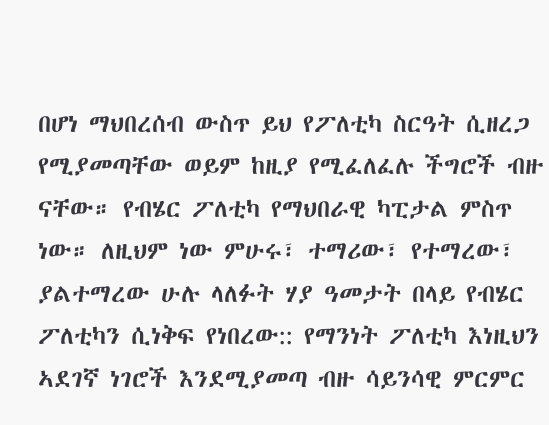በሆነ ማህበረሰብ ውስጥ ይህ የፖለቲካ ስርዓት ሲዘረጋ የሚያመጣቸው ወይም ከዚያ የሚፈለፈሉ ችግሮች ብዙ ናቸው። የብሄር ፖለቲካ የማህበራዊ ካፒታል ምስጥ ነው። ለዚህም ነው ምሁሩ፣ ተማሪው፣ የተማረው፣ ያልተማረው ሁሉ ላለፉት ሃያ ዓመታት በላይ የብሄር ፖለቲካን ሲነቅፍ የነበረው:: የማንነት ፖለቲካ እነዚህን ኣደገኛ ነገሮች እንደሚያመጣ ብዙ ሳይንሳዊ ምርምር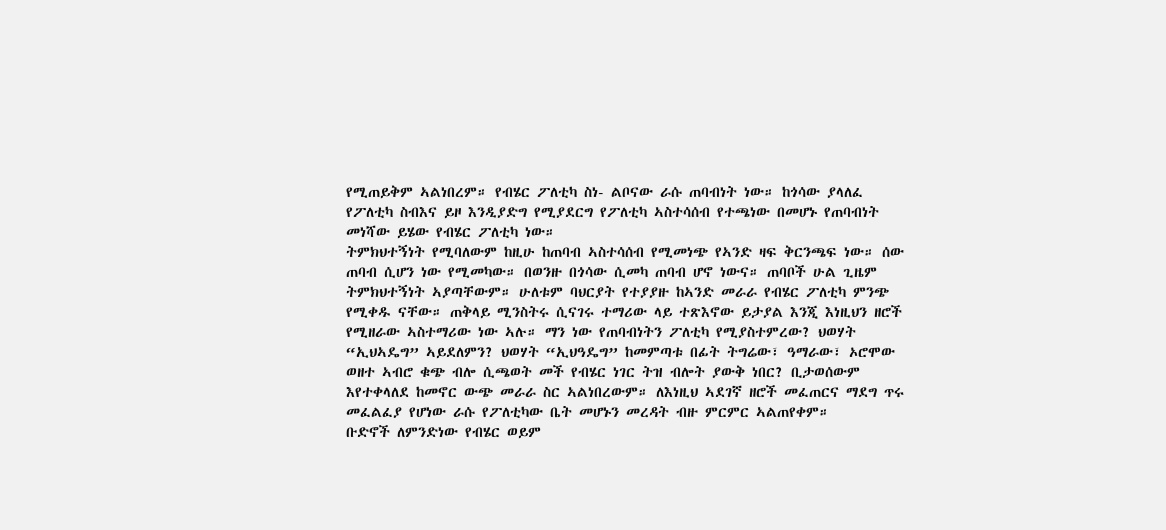የሚጠይቅም ኣልነበረም። የብሄር ፖለቲካ ስነ- ልቦናው ራሱ ጠባብነት ነው። ከጎሳው ያላለፈ የፖለቲካ ስብእና ይዞ እንዲያድግ የሚያደርግ የፖለቲካ ኣስተሳሰብ የተጫነው በመሆኑ የጠባብነት መነሻው ይሄው የብሄር ፖለቲካ ነው።
ትምክህተኝነት የሚባለውም ከዚሁ ከጠባብ ኣስተሳሰብ የሚመነጭ የኣንድ ዛፍ ቅርንጫፍ ነው። ሰው ጠባብ ሲሆን ነው የሚመካው። በወንዙ በጎሳው ሲመካ ጠባብ ሆኖ ነውና። ጠባቦች ሁል ጊዜም ትምክህተኝነት ኣያጣቸውም። ሁለቱም ባህርያት የተያያዙ ከኣንድ መራራ የብሄር ፖለቲካ ምንጭ የሚቀዱ ናቸው። ጠቅላይ ሚንስትሩ ሲናገሩ ተማሪው ላይ ተጽእኖው ይታያል እንጂ እነዚህን ዘሮች የሚዘራው ኣስተማሪው ነው ኣሉ። ማን ነው የጠባብነትን ፖለቲካ የሚያስተምረው? ህወሃት “ኢህኣዴግ” ኣይደለምን? ህወሃት “ኢህዓዴግ” ከመምጣቱ በፊት ትግሬው፣ ዓማራው፣ ኦሮሞው ወዘተ ኣብሮ ቁጭ ብሎ ሲጫወት መች የብሄር ነገር ትዝ ብሎት ያውቅ ነበር? ቢታወሰውም እየተቀላለደ ከመኖር ውጭ መራራ ስር ኣልነበረውም። ለእነዚህ ኣደገኛ ዘሮች መፈጠርና ማደግ ጥሩ መፈልፈያ የሆነው ራሱ የፖለቲካው ቤት መሆኑን መረዳት ብዙ ምርምር ኣልጠየቀም።
ቡድኖች ለምንድነው የብሄር ወይም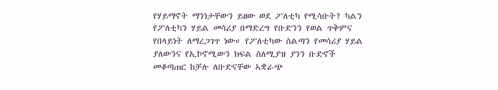የሃይማኖት ማንነታቸውን ይዘው ወደ ፖለቲካ የሚሳቡት? ካልን የፖለቲካን ሃይል መሳሪያ በማድረግ የቡድንን የወል ጥቅምና የበላይነት ለማረጋገጥ ነው። የፖለቲካው ስልጣን የመሳሪያ ሃይል ያለውንና የኢኮኖሚውን ክፍል ስለሚያዝ ያንን ቡድኖች መቆጣጠር ከቻሉ ለቡድናቸው ኣቋራጭ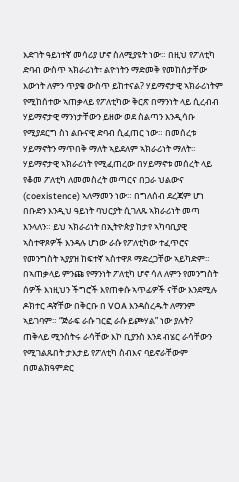እድገት ዓይነተኛ መሳሪያ ሆኖ ስለሚያዩት ነው። በዚህ የፖለቲካ ድባብ ውስጥ ኣክራሪነት፣ ልዮነትን ማድመቅ የመከሰታቸው እውነት ለምን ጥያቄ ውስጥ ይከተናል? ሃይማኖታዊ ኣክራሪነትም የሚከሰተው ኣጠቃላይ የፖለቲካው ቅርጽ በማንነት ላይ ሲረብብ ሃይማኖታዊ ማንነታቸውን ይዘው ወደ ስልጣን እንዲሳቡ የሚያደርግ ስነ ልቡናዊ ድባብ ሲፈጠር ነው። በመሰረቱ ሃይማኖትን ማጥበቅ ማለት ኣይደለም ኣክራሪነት ማለት። ሃይማኖታዊ ኣክራሪነት የሚፈጠረው በሃይማኖቱ መሰረት ላይ የቆመ ፖለቲካ ለመመስረት መጣርና በጋራ ህልውና (coexistence) ኣለማመን ነው። በግለሰብ ደረጃም ሆነ በቡድን እንዲህ ዓይነት ባህርያት ሲገለጹ ኣክራሪነት መጣ እንላለን። ይህ ኣክራሪነት በኢትዮጵያ ከታየ ኣካባቢያዊ ኣስተዋጾዎች እንዳሉ ሆነው ራሱ የፖለቲካው ተፈጥሮና የመንግስት ኣያያዝ ከፍተኛ ኣስተዋጾ ማድረጋቸው ኣይካድም። በኣጠቃላይ ምንጩ የማንነት ፖለቲካ ሆኖ ሳለ ለምን የመንግስት ሰዎች እነዚህን ችግሮች እየጠቀሱ ኣጥፊዎች ናቸው እንደሚሉ ዶክተር ዳኛቸው በቅርቡ በ VOA እንዳስረዱት ለማንም ኣይገባም። “ጅራፍ ራሱ ገርፎ ራሱ ይጮሃል” ነው ያሉት?
ጠቅላይ ሚንስትሩ ራሳቸው እኮ ቢያንስ እንደ ብሄር ራሳቸውን የሚገልጹበት ታእታይ የፖለቲካ ስብእና ባይኖራቸውም በመልክዓምድር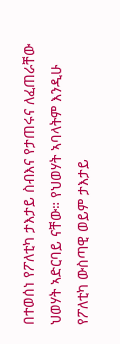በተወሰነ የፖለቲካ ታእታይ ስብእና የታጠሩና ለፈጠራቸው ህወሃት ኣድርባይ ናቸው። የህወሃት ኣባላትም እንዲሁ የፖለቲካ ውስጣዊ ወይም ታእታይ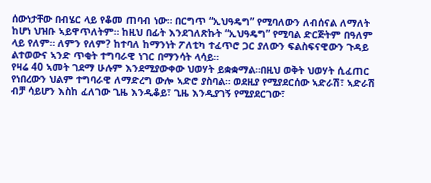ሰውነታቸው በብሄር ላይ የቆመ ጠባብ ነው። በርግጥ “ኢህዓዴግ” የሚባለውን ለብሰናል ለማለት ከሆነ ህዝቡ ኣይዋጥለትም። ከዚህ በፊት እንደገለጽኩት “ኢህዓዴግ” የሚባል ድርጅትም በዓለም ላይ የለም። ለምን የለም? ከተባለ ከማንነት ፖለቲካ ተፈጥሮ ጋር ያለውን ፍልስፍናዊውን ጉዳይ ልተወውና ኣንድ ጥቂት ተግባራዊ ነገር በማንሳት ላሳይ።
የዛሬ 40 ኣመት ገደማ ሁሉም እንደሚያውቀው ህወሃት ይቋቋማል።በዚህ ወቅት ህወሃት ሲፈጠር የነበረውን ህልም ተግባራዊ ለማድረግ ውሎ ኣድሮ ያስባል። ወደዚያ የሚያደርሰው ኣድራሽ፣ ኣድራሽ ብቻ ሳይሆን እስከ ፈለገው ጊዜ እንዲቆይ፣ ጊዜ እንዲያገኝ የሚያደርገው፣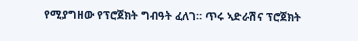የሚያግዘው የፕሮጀክት ግብዓት ፈለገ። ጥሩ ኣድራሽና ፕሮጀክት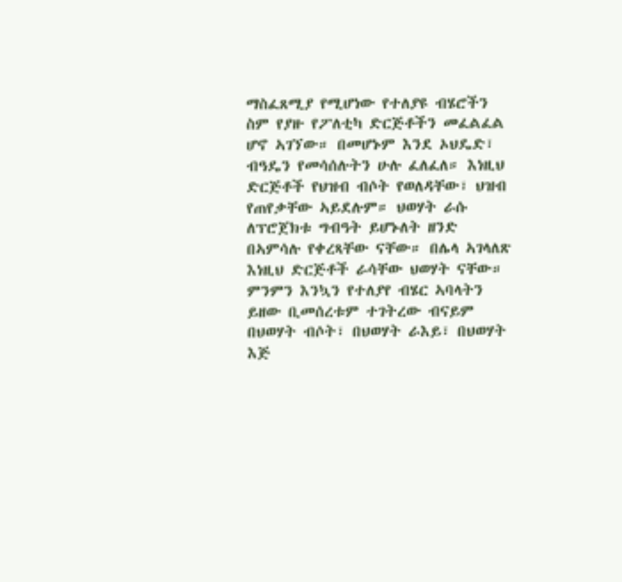ማስፈጸሚያ የሚሆነው የተለያዩ ብሄሮችን ስም የያዙ የፖለቲካ ድርጅቶችን መፈልፈል ሆኖ ኣገኘው። በመሆኑም እንደ ኦህዴድ፣ ብዓዴን የመሳሰሉትን ሁሉ ፈለፈለ። እነዚህ ድርጅቶች የህዝብ ብሶት የወለዳቸው፣ ህዝብ የጠየቃቸው ኣይደሉም። ህወሃት ራሱ ለፕሮጀክቱ ግብዓት ይሆኑለት ዘንድ በኣምሳሉ የቀረጻቸው ናቸው። በሌላ ኣገላለጽ እነዚህ ድርጅቶች ራሳቸው ህወሃት ናቸው። ምንምን እንኳን የተለያየ ብሄር ኣባላትን ይዘው ቢመሰረቱም ተገትረው ብናይም በህወሃት ብሶት፣ በህወሃት ራእይ፣ በህወሃት እጅ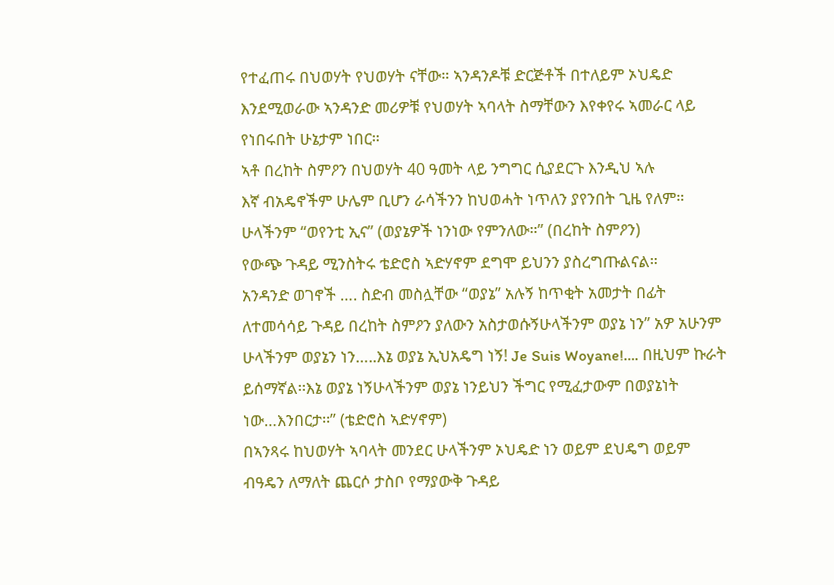የተፈጠሩ በህወሃት የህወሃት ናቸው። ኣንዳንዶቹ ድርጅቶች በተለይም ኦህዴድ እንደሚወራው ኣንዳንድ መሪዎቹ የህወሃት ኣባላት ስማቸውን እየቀየሩ ኣመራር ላይ የነበሩበት ሁኔታም ነበር።
ኣቶ በረከት ስምዖን በህወሃት 40 ዓመት ላይ ንግግር ሲያደርጉ እንዲህ ኣሉ
እኛ ብአዴኖችም ሁሌም ቢሆን ራሳችንን ከህወሓት ነጥለን ያየንበት ጊዜ የለም። ሁላችንም “ወየንቲ ኢና” (ወያኔዎች ነንነው የምንለው።” (በረከት ስምዖን)
የውጭ ጉዳይ ሚንስትሩ ቴድሮስ ኣድሃኖም ደግሞ ይህንን ያስረግጡልናል።
አንዳንድ ወገኖች …. ስድብ መስሏቸው “ወያኔ” አሉኝ ከጥቂት አመታት በፊት ለተመሳሳይ ጉዳይ በረከት ስምዖን ያለውን አስታወሱኝሁላችንም ወያኔ ነን” አዎ አሁንም ሁላችንም ወያኔን ነን…..እኔ ወያኔ ኢህአዴግ ነኝ! Je Suis Woyane!…. በዚህም ኩራት ይሰማኛል፡፡እኔ ወያኔ ነኝሁላችንም ወያኔ ነንይህን ችግር የሚፈታውም በወያኔነት ነው…እንበርታ፡፡” (ቴድሮስ ኣድሃኖም)
በኣንጻሩ ከህወሃት ኣባላት መንደር ሁላችንም ኦህዴድ ነን ወይም ደህዴግ ወይም ብዓዴን ለማለት ጨርሶ ታስቦ የማያውቅ ጉዳይ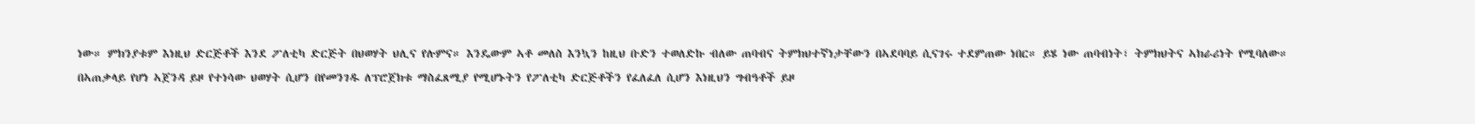ነው። ምክንያቱም እነዚህ ድርጅቶች እንደ ፖለቲካ ድርጅት በህወሃት ህሊና የሉምና። እንዴውም ኣቶ መለስ እንኳን ከዚህ ቡድን ተወለድኩ ብለው ጠባብና ትምክህተኛነታቸውን በኣደባባይ ሲናገሩ ተደምጠው ነበር። ይሄ ነው ጠባብነት፣ ትምክህትና ኣክራሪነት የሚባለው።
በኣጠቃላይ የሆነ ኣጀንዳ ይዞ የተነሳው ህወሃት ሲሆን በየመንገዱ ለፕሮጀክቱ ማስፈጸሚያ የሚሆኑትን የፖለቲካ ድርጅቶችን የፈለፈለ ሲሆን እነዚህን ግብዓቶች ይዞ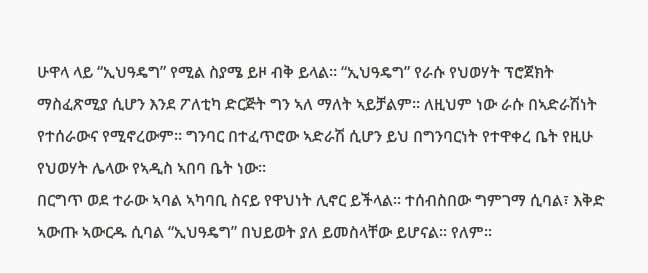ሁዋላ ላይ “ኢህዓዴግ” የሚል ስያሜ ይዞ ብቅ ይላል። “ኢህዓዴግ” የራሱ የህወሃት ፕሮጀክት ማስፈጽሚያ ሲሆን እንደ ፖለቲካ ድርጅት ግን ኣለ ማለት ኣይቻልም። ለዚህም ነው ራሱ በኣድራሽነት የተሰራውና የሚኖረውም። ግንባር በተፈጥሮው ኣድራሽ ሲሆን ይህ በግንባርነት የተዋቀረ ቤት የዚሁ የህወሃት ሌላው የኣዲስ ኣበባ ቤት ነው።
በርግጥ ወደ ተራው ኣባል ኣካባቢ ስናይ የዋህነት ሊኖር ይችላል። ተሰብስበው ግምገማ ሲባል፣ እቅድ ኣውጡ ኣውርዱ ሲባል “ኢህዓዴግ” በህይወት ያለ ይመስላቸው ይሆናል። የለም።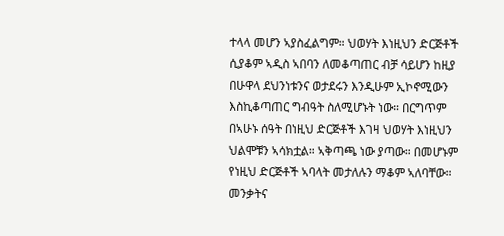ተላላ መሆን ኣያስፈልግም። ህወሃት እነዚህን ድርጅቶች ሲያቆም ኣዲስ ኣበባን ለመቆጣጠር ብቻ ሳይሆን ከዚያ በሁዋላ ደህንነቱንና ወታደሩን እንዲሁም ኢኮኖሚውን እስኪቆጣጠር ግብዓት ስለሚሆኑት ነው። በርግጥም በኣሁኑ ሰዓት በነዚህ ድርጅቶች እገዛ ህወሃት እነዚህን ህልሞቹን ኣሳክቷል። ኣቅጣጫ ነው ያጣው። በመሆኑም የነዚህ ድርጅቶች ኣባላት መታለሉን ማቆም ኣለባቸው። መንቃትና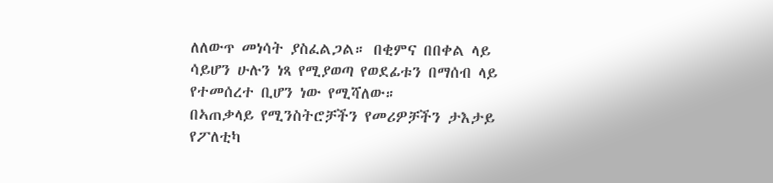ለለውጥ መነሳት ያስፈልጋል። በቂምና በበቀል ላይ ሳይሆን ሁሉን ነጻ የሚያወጣ የወደፊቱን በማሰብ ላይ የተመሰረተ ቢሆን ነው የሚሻለው።
በኣጠቃላይ የሚንስትሮቻችን የመሪዎቻችን ታእታይ የፖለቲካ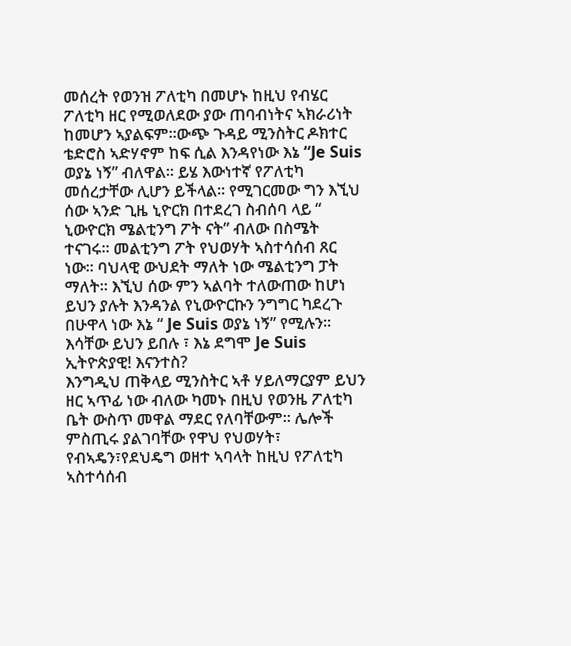መሰረት የወንዝ ፖለቲካ በመሆኑ ከዚህ የብሄር ፖለቲካ ዘር የሚወለደው ያው ጠባብነትና ኣክራሪነት ከመሆን ኣያልፍም።ውጭ ጉዳይ ሚንስትር ዶክተር ቴድሮስ ኣድሃኖም ከፍ ሲል እንዳየነው እኔ “Je Suis ወያኔ ነኝ” ብለዋል። ይሄ እውነተኛ የፖለቲካ መሰረታቸው ሊሆን ይችላል። የሚገርመው ግን እኚህ ሰው ኣንድ ጊዜ ኒዮርክ በተደረገ ስብሰባ ላይ “ ኒውዮርክ ሜልቲንግ ፖት ናት” ብለው በስሜት ተናገሩ። መልቲንግ ፖት የህወሃት ኣስተሳሰብ ጸር ነው። ባህላዊ ውህደት ማለት ነው ሜልቲንግ ፓት ማለት። እኚህ ሰው ምን ኣልባት ተለውጠው ከሆነ ይህን ያሉት እንዳንል የኒውዮርኩን ንግግር ካደረጉ በሁዋላ ነው እኔ “ Je Suis ወያኔ ነኝ” የሚሉን። እሳቸው ይህን ይበሉ ፣ እኔ ደግሞ Je Suis ኢትዮጵያዊ! እናንተስ?
እንግዲህ ጠቅላይ ሚንስትር ኣቶ ሃይለማርያም ይህን ዘር ኣጥፊ ነው ብለው ካመኑ በዚህ የወንዜ ፖለቲካ ቤት ውስጥ መዋል ማደር የለባቸውም። ሌሎች ምስጢሩ ያልገባቸው የዋህ የህወሃት፣ የብኣዴን፣የደህዴግ ወዘተ ኣባላት ከዚህ የፖለቲካ ኣስተሳሰብ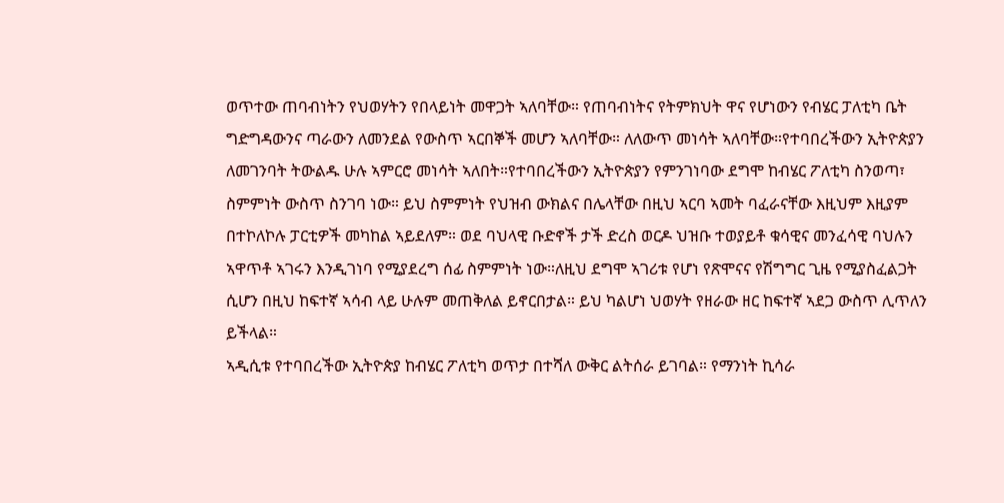ወጥተው ጠባብነትን የህወሃትን የበላይነት መዋጋት ኣለባቸው። የጠባብነትና የትምክህት ዋና የሆነውን የብሄር ፓለቲካ ቤት ግድግዳውንና ጣራውን ለመንደል የውስጥ ኣርበኞች መሆን ኣለባቸው። ለለውጥ መነሳት ኣለባቸው።የተባበረችውን ኢትዮጵያን ለመገንባት ትውልዱ ሁሉ ኣምርሮ መነሳት ኣለበት።የተባበረችውን ኢትዮጵያን የምንገነባው ደግሞ ከብሄር ፖለቲካ ስንወጣ፣ ስምምነት ውስጥ ስንገባ ነው። ይህ ስምምነት የህዝብ ውክልና በሌላቸው በዚህ ኣርባ ኣመት ባፈራናቸው እዚህም እዚያም በተኮለኮሉ ፓርቲዎች መካከል ኣይደለም። ወደ ባህላዊ ቡድኖች ታች ድረስ ወርዶ ህዝቡ ተወያይቶ ቁሳዊና መንፈሳዊ ባህሉን ኣዋጥቶ ኣገሩን እንዲገነባ የሚያደረግ ሰፊ ስምምነት ነው።ለዚህ ደግሞ ኣገሪቱ የሆነ የጽሞናና የሽግግር ጊዜ የሚያስፈልጋት ሲሆን በዚህ ከፍተኛ ኣሳብ ላይ ሁሉም መጠቅለል ይኖርበታል። ይህ ካልሆነ ህወሃት የዘራው ዘር ከፍተኛ ኣደጋ ውስጥ ሊጥለን ይችላል።
ኣዲሲቱ የተባበረችው ኢትዮጵያ ከብሄር ፖለቲካ ወጥታ በተሻለ ውቅር ልትሰራ ይገባል። የማንነት ኪሳራ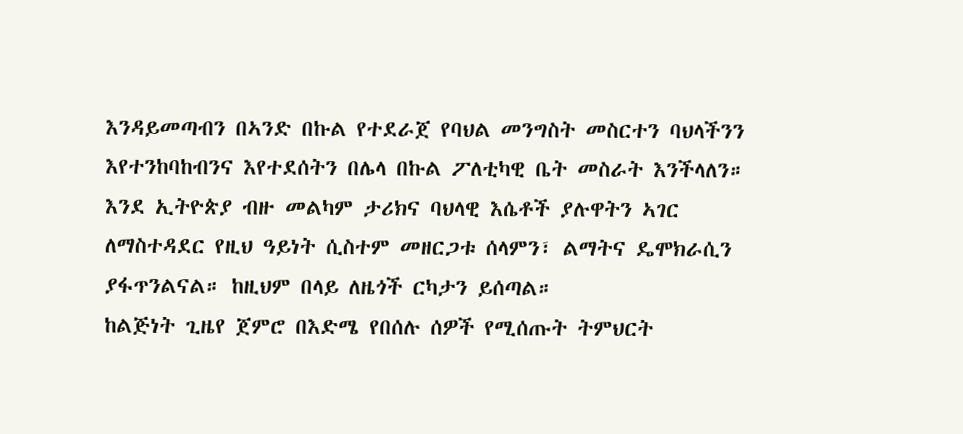እንዳይመጣብን በኣንድ በኩል የተደራጀ የባህል መንግስት መስርተን ባህላችንን እየተንከባከብንና እየተደሰትን በሌላ በኩል ፖለቲካዊ ቤት መስራት እንችላለን። እንደ ኢትዮጵያ ብዙ መልካም ታሪክና ባህላዊ እሴቶች ያሉዋትን ኣገር ለማስተዳደር የዚህ ዓይነት ሲስተም መዘርጋቱ ሰላምን፣ ልማትና ዴሞክራሲን ያፋጥንልናል። ከዚህም በላይ ለዜጎች ርካታን ይሰጣል።
ከልጅነት ጊዜየ ጀምሮ በእድሜ የበሰሉ ሰዎች የሚሰጡት ትምህርት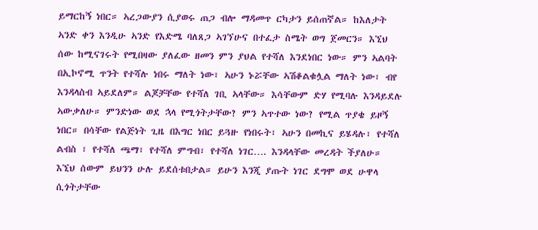ይማርከኝ ነበር። ኣረጋውያን ሲያወሩ ጠጋ ብሎ ማዳመጥ ርካታን ይሰጠኛል። ከእለታት ኣንድ ቀን እንዲሁ ኣንድ የእድሜ ባለጸጋ ኣገኘሁና በተፈታ ስሜት ወግ ጀመርን። እኚህ ሰው ከሚናገሩት የሚበዛው ያለፈው ዘመን ምን ያህል የተሻለ እንደነበር ነው። ምን ኣልባት በኢኮኖሚ ጥንት የተሻሉ ነበሩ ማለት ነው፣ ኣሁን ኑሯቸው ኣሽቆልቁሏል ማለት ነው፣ ብየ እንዳላስብ ኣይደለም። ልጆቻቸው የተሻለ ገቢ ኣላቸው። እሳቸውም ድሃ የሚባሉ እንዳይደሉ ኣውቃለሁ። ምንድነው ወደ ኋላ የሚጎትታቸው? ምን ኣጥተው ነው? የሚል ጥያቄ ይዞኝ ነበር። በሳቸው የልጅነት ጊዜ በእግር ነበር ይጓዙ የነበሩት፣ ኣሁን በመኪና ይሄዳሉ፣ የተሻለ ልብስ ፣ የተሻለ ጫማ፣ የተሻለ ምግብ፣ የተሻለ ነገር…. እንዳላቸው መረዳት ችያለሁ። እኚህ ሰውም ይህንን ሁሉ ይደሰቱበታል። ይሁን እንጂ ያጡት ነገር ደግሞ ወደ ሁዋላ ሲጎትታቸው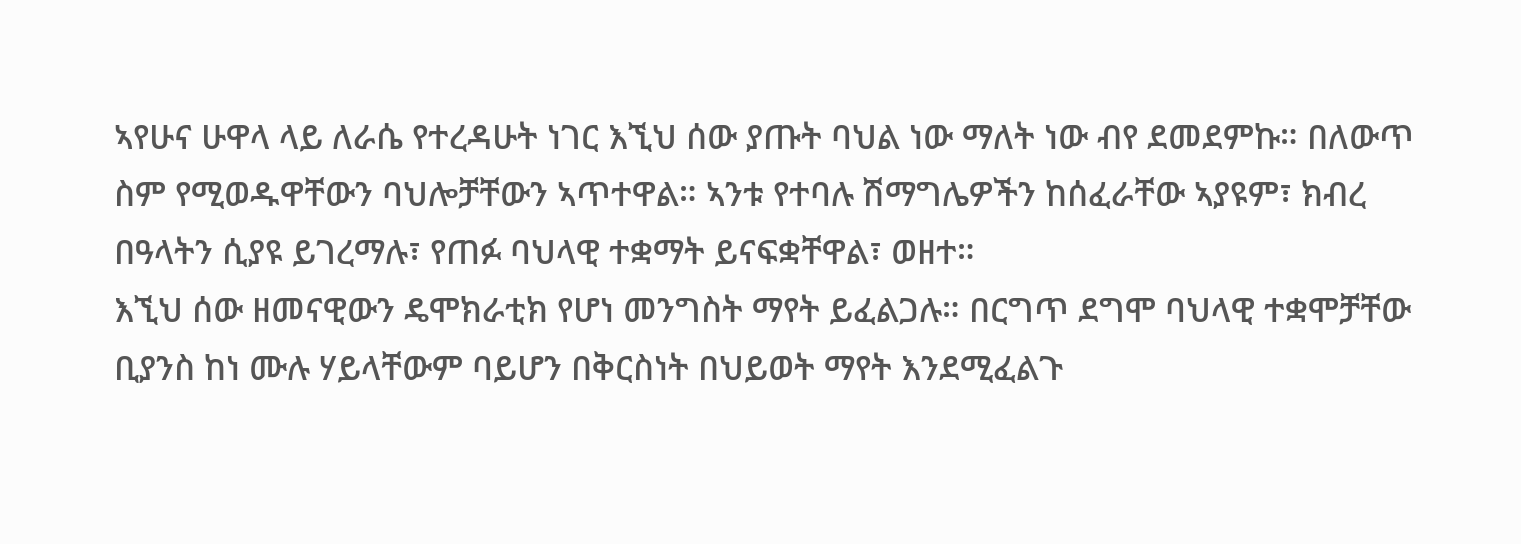ኣየሁና ሁዋላ ላይ ለራሴ የተረዳሁት ነገር እኚህ ሰው ያጡት ባህል ነው ማለት ነው ብየ ደመደምኩ። በለውጥ ስም የሚወዱዋቸውን ባህሎቻቸውን ኣጥተዋል። ኣንቱ የተባሉ ሽማግሌዎችን ከሰፈራቸው ኣያዩም፣ ክብረ በዓላትን ሲያዩ ይገረማሉ፣ የጠፉ ባህላዊ ተቋማት ይናፍቋቸዋል፣ ወዘተ።
እኚህ ሰው ዘመናዊውን ዴሞክራቲክ የሆነ መንግስት ማየት ይፈልጋሉ። በርግጥ ደግሞ ባህላዊ ተቋሞቻቸው ቢያንስ ከነ ሙሉ ሃይላቸውም ባይሆን በቅርስነት በህይወት ማየት እንደሚፈልጉ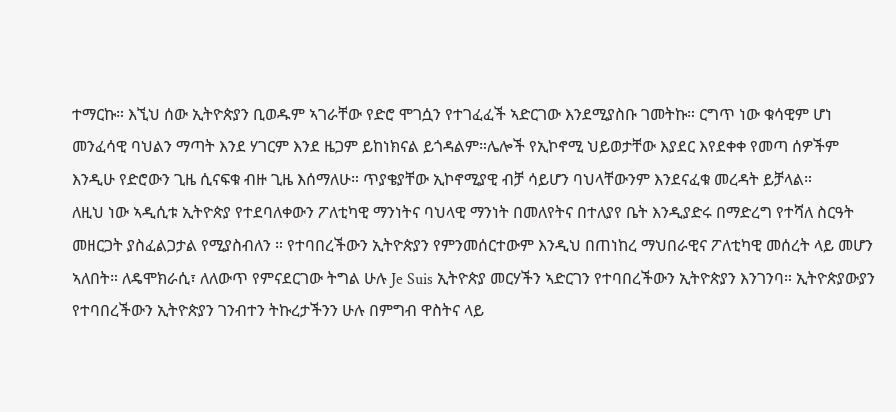ተማርኩ። እኚህ ሰው ኢትዮጵያን ቢወዱም ኣገራቸው የድሮ ሞገሷን የተገፈፈች ኣድርገው እንደሚያስቡ ገመትኩ። ርግጥ ነው ቁሳዊም ሆነ መንፈሳዊ ባህልን ማጣት እንደ ሃገርም እንደ ዜጋም ይከነክናል ይጎዳልም።ሌሎች የኢኮኖሚ ህይወታቸው እያደር እየደቀቀ የመጣ ሰዎችም እንዲሁ የድሮውን ጊዜ ሲናፍቁ ብዙ ጊዜ እሰማለሁ። ጥያቄያቸው ኢኮኖሚያዊ ብቻ ሳይሆን ባህላቸውንም እንደናፈቁ መረዳት ይቻላል።
ለዚህ ነው ኣዲሲቱ ኢትዮጵያ የተደባለቀውን ፖለቲካዊ ማንነትና ባህላዊ ማንነት በመለየትና በተለያየ ቤት እንዲያድሩ በማድረግ የተሻለ ስርዓት መዘርጋት ያስፈልጋታል የሚያስብለን ። የተባበረችውን ኢትዮጵያን የምንመሰርተውም እንዲህ በጠነከረ ማህበራዊና ፖለቲካዊ መሰረት ላይ መሆን ኣለበት። ለዴሞክራሲ፣ ለለውጥ የምናደርገው ትግል ሁሉ Je Suis ኢትዮጵያ መርሃችን ኣድርገን የተባበረችውን ኢትዮጵያን እንገንባ። ኢትዮጵያውያን የተባበረችውን ኢትዮጵያን ገንብተን ትኩረታችንን ሁሉ በምግብ ዋስትና ላይ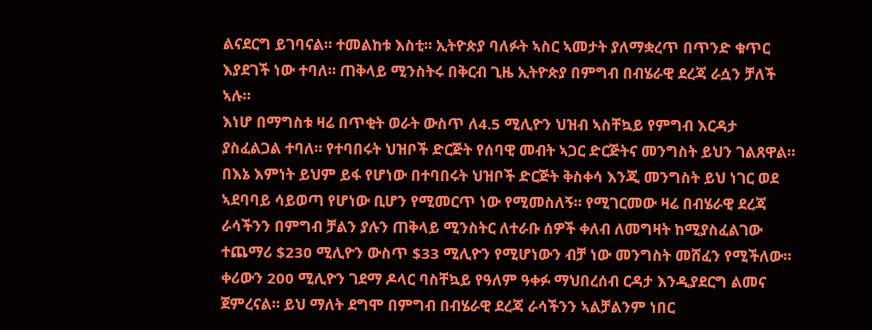ልናደርግ ይገባናል። ተመልከቱ እስቲ። ኢትዮጵያ ባለፉት ኣስር ኣመታት ያለማቋረጥ በጥንድ ቁጥር እያደገች ነው ተባለ። ጠቅላይ ሚንስትሩ በቅርብ ጊዜ ኢትዮጵያ በምግብ በብሄራዊ ደረጃ ራሷን ቻለች ኣሉ።
እነሆ በማግስቱ ዛሬ በጥቂት ወራት ውስጥ ለ4.5 ሚሊዮን ህዝብ ኣስቸኳይ የምግብ እርዳታ ያስፈልጋል ተባለ። የተባበሩት ህዝቦች ድርጅት የሰባዊ መብት ኣጋር ድርጅትና መንግስት ይህን ገልጸዋል። በእኔ እምነት ይህም ይፋ የሆነው በተባበሩት ህዝቦች ድርጅት ቅስቀሳ እንጂ መንግስት ይህ ነገር ወደ ኣደባባይ ሳይወጣ የሆነው ቢሆን የሚመርጥ ነው የሚመስለኝ። የሚገርመው ዛሬ በብሄራዊ ደረጃ ራሳችንን በምግብ ቻልን ያሉን ጠቅላይ ሚንስትር ለተራቡ ሰዎች ቀለብ ለመግዛት ከሚያስፈልገው ተጨማሪ $230 ሚሊዮን ውስጥ $33 ሚሊዮን የሚሆነውን ብቻ ነው መንግስት መሸፈን የሚችለው። ቀሪውን 200 ሚሊዮን ገደማ ዶላር ባስቸኳይ የዓለም ዓቀፉ ማህበረሰብ ርዳታ እንዲያደርግ ልመና ጀምረናል። ይህ ማለት ደግሞ በምግብ በብሄራዊ ደረጃ ራሳችንን ኣልቻልንም ነበር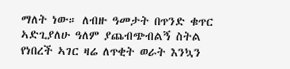ማለት ነው። ለብዙ ዓመታት በጥንድ ቁጥር ኣድጊያለሁ ዓለም ያጨብጭብልኝ ስትል የነበረች ኣገር ዛሬ ለጥቂት ወራት እንኳን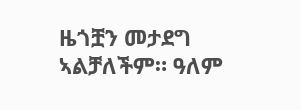ዜጎቿን መታደግ ኣልቻለችም። ዓለም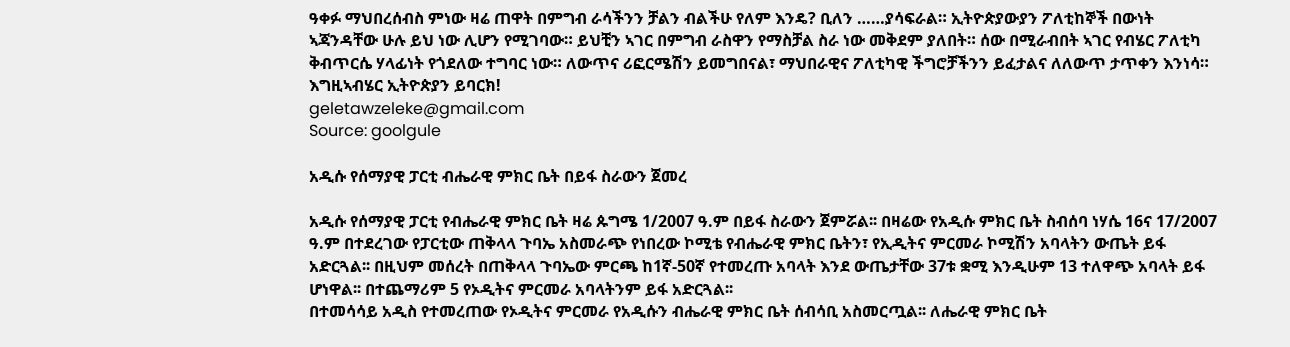ዓቀፉ ማህበረሰብስ ምነው ዛሬ ጠዋት በምግብ ራሳችንን ቻልን ብልችሁ የለም እንዴ? ቢለን ……ያሳፍራል። ኢትዮጵያውያን ፖለቲከኞች በውነት ኣጃንዳቸው ሁሉ ይህ ነው ሊሆን የሚገባው። ይህቺን ኣገር በምግብ ራስዋን የማስቻል ስራ ነው መቅደም ያለበት። ሰው በሚራብበት ኣገር የብሄር ፖለቲካ ቅብጥርሴ ሃላፊነት የጎደለው ተግባር ነው። ለውጥና ሪፎርሜሽን ይመግበናል፣ ማህበራዊና ፖለቲካዊ ችግሮቻችንን ይፈታልና ለለውጥ ታጥቀን እንነሳ።
እግዚኣብሄር ኢትዮጵያን ይባርክ!
geletawzeleke@gmail.com
Source: goolgule

አዲሱ የሰማያዊ ፓርቲ ብሔራዊ ምክር ቤት በይፋ ስራውን ጀመረ

አዲሱ የሰማያዊ ፓርቲ የብሔራዊ ምክር ቤት ዛሬ ጱግሜ 1/2007 ዓ.ም በይፋ ስራውን ጀምሯል፡፡ በዛሬው የአዲሱ ምክር ቤት ስብሰባ ነሃሴ 16ና 17/2007 ዓ.ም በተደረገው የፓርቲው ጠቅላላ ጉባኤ አስመራጭ የነበረው ኮሚቴ የብሔራዊ ምክር ቤትን፣ የኢዲትና ምርመራ ኮሚሽን አባላትን ውጤት ይፋ አድርጓል፡፡ በዚህም መሰረት በጠቅላላ ጉባኤው ምርጫ ከ1ኛ-50ኛ የተመረጡ አባላት እንደ ውጤታቸው 37ቱ ቋሚ እንዲሁም 13 ተለዋጭ አባላት ይፋ ሆነዋል፡፡ በተጨማሪም 5 የኦዲትና ምርመራ አባላትንም ይፋ አድርጓል፡፡
በተመሳሳይ አዲስ የተመረጠው የኦዲትና ምርመራ የአዲሱን ብሔራዊ ምክር ቤት ሰብሳቢ አስመርጧል፡፡ ለሔራዊ ምክር ቤት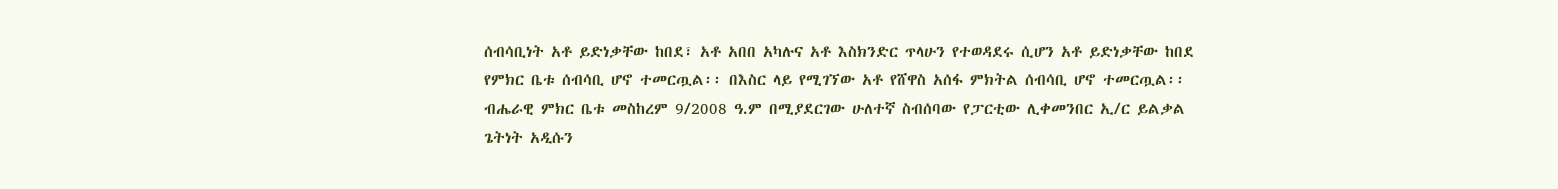ሰብሳቢነት አቶ ይድነቃቸው ከበደ፣ አቶ አበበ አካሉና አቶ እስክንድር ጥላሁን የተወዳደሩ ሲሆን አቶ ይድነቃቸው ከበደ የምክር ቤቱ ሰብሳቢ ሆኖ ተመርጧል፡፡ በእስር ላይ የሚገኘው አቶ የሸዋስ አሰፋ ምክትል ሰብሳቢ ሆኖ ተመርጧል፡፡ ብሔራዊ ምክር ቤቱ መስከረም 9/2008 ዓ.ም በሚያደርገው ሁለተኛ ስብሰባው የፓርቲው ሊቀመንበር ኢ/ር ይልቃል ጌትነት አዲሱን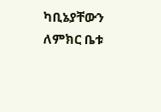ካቢኔያቸውን ለምክር ቤቱ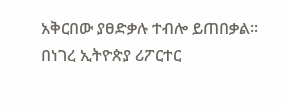አቅርበው ያፀድቃሉ ተብሎ ይጠበቃል፡፡
በነገረ ኢትዮጵያ ሪፖርተር